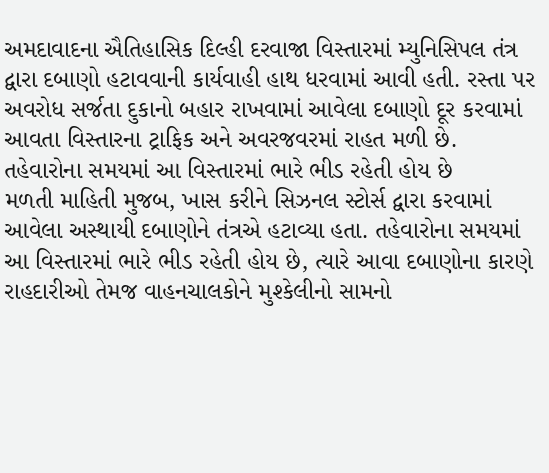અમદાવાદના ઐતિહાસિક દિલ્હી દરવાજા વિસ્તારમાં મ્યુનિસિપલ તંત્ર દ્વારા દબાણો હટાવવાની કાર્યવાહી હાથ ધરવામાં આવી હતી. રસ્તા પર અવરોધ સર્જતા દુકાનો બહાર રાખવામાં આવેલા દબાણો દૂર કરવામાં આવતા વિસ્તારના ટ્રાફિક અને અવરજવરમાં રાહત મળી છે.
તહેવારોના સમયમાં આ વિસ્તારમાં ભારે ભીડ રહેતી હોય છે
મળતી માહિતી મુજબ, ખાસ કરીને સિઝનલ સ્ટોર્સ દ્વારા કરવામાં આવેલા અસ્થાયી દબાણોને તંત્રએ હટાવ્યા હતા. તહેવારોના સમયમાં આ વિસ્તારમાં ભારે ભીડ રહેતી હોય છે, ત્યારે આવા દબાણોના કારણે રાહદારીઓ તેમજ વાહનચાલકોને મુશ્કેલીનો સામનો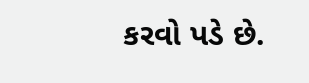કરવો પડે છે.